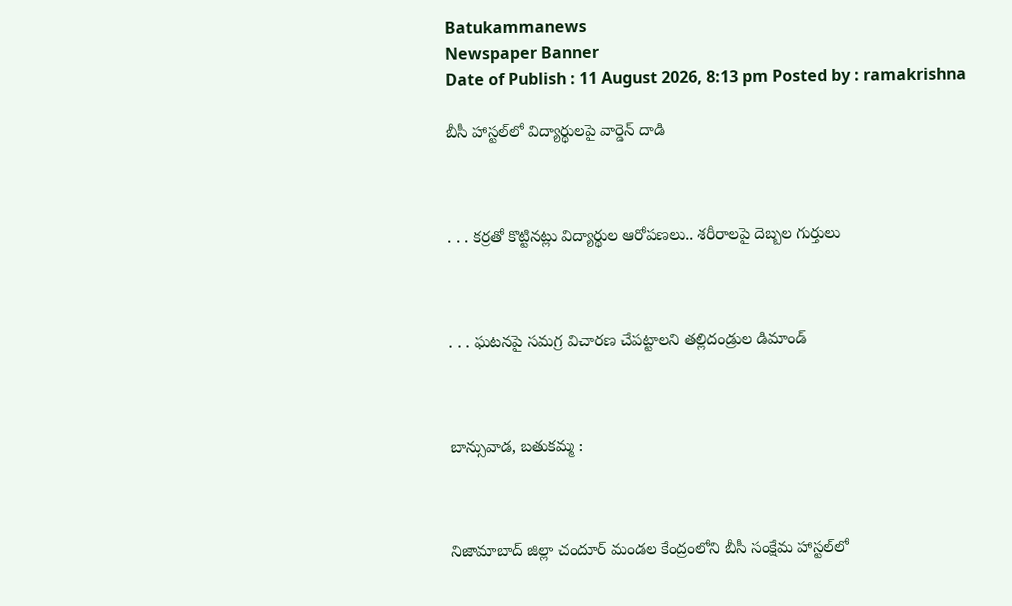Batukammanews
Newspaper Banner
Date of Publish : 11 August 2026, 8:13 pm Posted by : ramakrishna

బీసీ హాస్టల్‌లో విద్యార్థులపై వార్డెన్ దాడి



. . . కర్రతో కొట్టినట్లు విద్యార్థుల ఆరోపణలు.. శరీరాలపై దెబ్బల గుర్తులు



. . . ఘటనపై సమగ్ర విచారణ చేపట్టాలని తల్లిదండ్రుల డిమాండ్



బాన్సువాడ, బతుకమ్మ :



నిజామాబాద్ జిల్లా చందూర్ మండల కేంద్రంలోని బీసీ సంక్షేమ హాస్టల్‌లో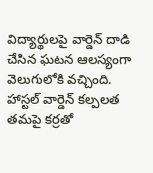విద్యార్థులపై వార్డెన్ దాడి చేసిన ఘటన ఆలస్యంగా వెలుగులోకి వచ్చింది. హాస్టల్ వార్డెన్ కల్పలత తమపై కర్రతో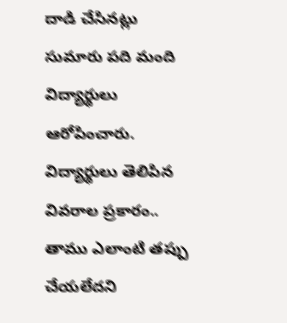దాడి చేసినట్లు సుమారు పది మంది విద్యార్థులు ఆరోపించారు. విద్యార్థులు తెలిపిన వివరాల ప్రకారం.. తాము ఎలాంటి తప్పు చేయలేదని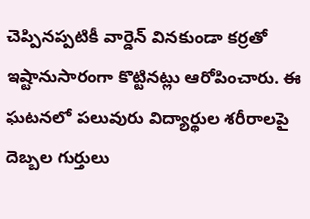చెప్పినప్పటికీ వార్డెన్ వినకుండా కర్రతో ఇష్టానుసారంగా కొట్టినట్లు ఆరోపించారు. ఈ ఘటనలో పలువురు విద్యార్థుల శరీరాలపై దెబ్బల గుర్తులు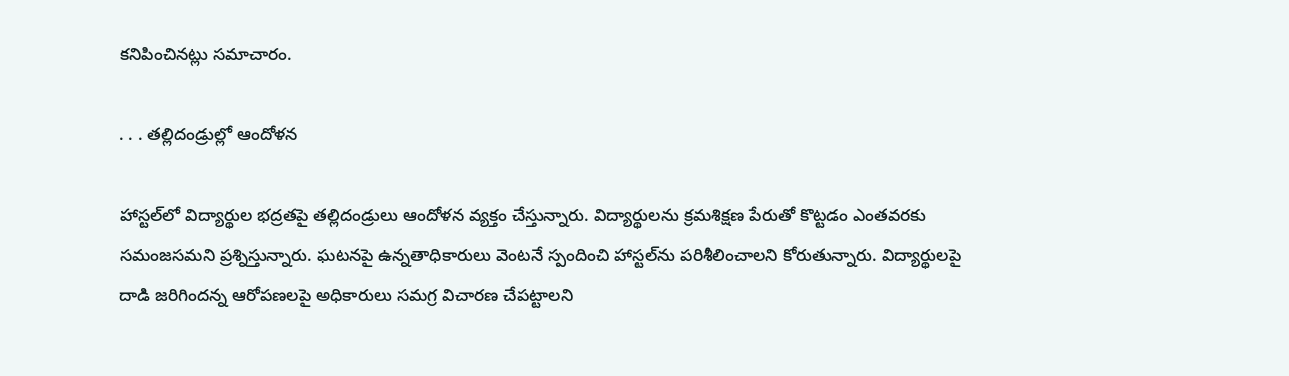కనిపించినట్లు సమాచారం.

. . . తల్లిదండ్రుల్లో ఆందోళన

హాస్టల్‌లో విద్యార్థుల భద్రతపై తల్లిదండ్రులు ఆందోళన వ్యక్తం చేస్తున్నారు. విద్యార్థులను క్రమశిక్షణ పేరుతో కొట్టడం ఎంతవరకు సమంజసమని ప్రశ్నిస్తున్నారు. ఘటనపై ఉన్నతాధికారులు వెంటనే స్పందించి హాస్టల్‌ను పరిశీలించాలని కోరుతున్నారు. విద్యార్థులపై దాడి జరిగిందన్న ఆరోపణలపై అధికారులు సమగ్ర విచారణ చేపట్టాలని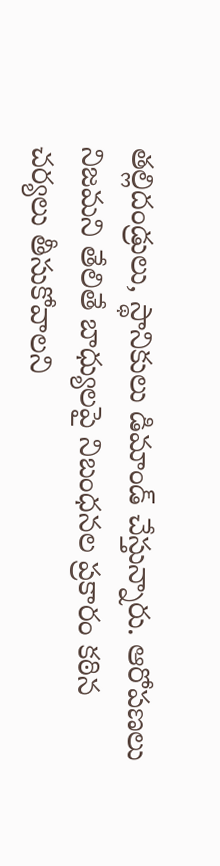తల్లిదండ్రులు, స్థానికులు డిమాండ్ చేస్తున్నారు. ఆరోపణలు నిజమని తేలితే బాధ్యులపై నిబంధనల ప్రకారం కఠిన చర్యలు తీసుకోవాలని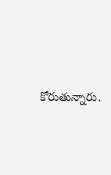కోరుతున్నారు.